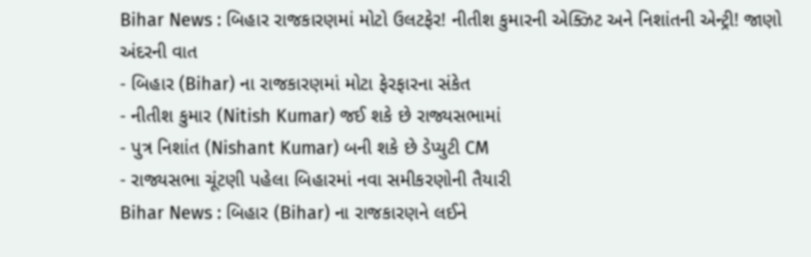Bihar News : બિહાર રાજકારણમાં મોટો ઉલટફેર! નીતીશ કુમારની એક્ઝિટ અને નિશાંતની એન્ટ્રી! જાણો અંદરની વાત
- બિહાર (Bihar) ના રાજકારણમાં મોટા ફેરફારના સંકેત
- નીતીશ કુમાર (Nitish Kumar) જઈ શકે છે રાજ્યસભામાં
- પુત્ર નિશાંત (Nishant Kumar) બની શકે છે ડેપ્યુટી CM
- રાજ્યસભા ચૂંટણી પહેલા બિહારમાં નવા સમીકરણોની તૈયારી
Bihar News : બિહાર (Bihar) ના રાજકારણને લઈને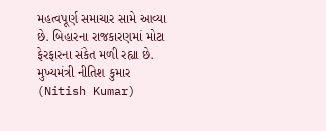મહત્વપૂર્ણ સમાચાર સામે આવ્યા છે. બિહારના રાજકારણમાં મોટા ફેરફારના સંકેત મળી રહ્યા છે. મુખ્યમંત્રી નીતિશ કુમાર (Nitish Kumar)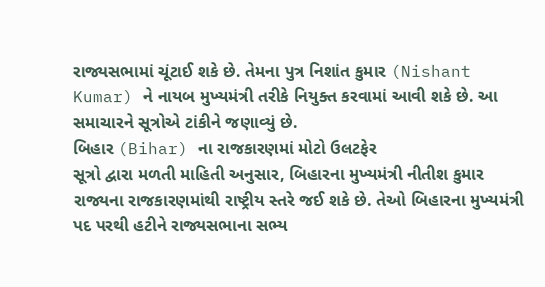રાજ્યસભામાં ચૂંટાઈ શકે છે. તેમના પુત્ર નિશાંત કુમાર (Nishant Kumar) ને નાયબ મુખ્યમંત્રી તરીકે નિયુક્ત કરવામાં આવી શકે છે. આ સમાચારને સૂત્રોએ ટાંકીને જણાવ્યું છે.
બિહાર (Bihar) ના રાજકારણમાં મોટો ઉલટફેર
સૂત્રો દ્વારા મળતી માહિતી અનુસાર, બિહારના મુખ્યમંત્રી નીતીશ કુમાર રાજ્યના રાજકારણમાંથી રાષ્ટ્રીય સ્તરે જઈ શકે છે. તેઓ બિહારના મુખ્યમંત્રી પદ પરથી હટીને રાજ્યસભાના સભ્ય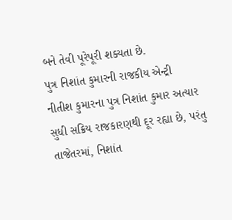બને તેવી પૂરેપૂરી શક્યતા છે.
પુત્ર નિશાંત કુમારની રાજકીય એન્ટ્રી
નીતીશ કુમારના પુત્ર નિશાંત કુમાર અત્યાર સુધી સક્રિય રાજકારણથી દૂર રહ્યા છે, પરંતુ તાજેતરમાં, નિશાંત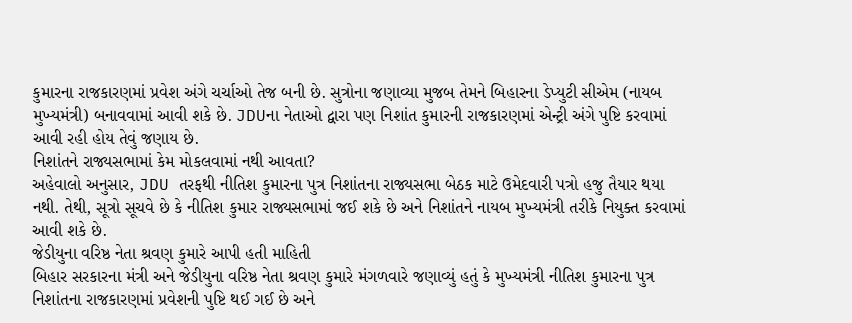કુમારના રાજકારણમાં પ્રવેશ અંગે ચર્ચાઓ તેજ બની છે. સુત્રોના જણાવ્યા મુજબ તેમને બિહારના ડેપ્યુટી સીએમ (નાયબ મુખ્યમંત્રી) બનાવવામાં આવી શકે છે. JDUના નેતાઓ દ્વારા પણ નિશાંત કુમારની રાજકારણમાં એન્ટ્રી અંગે પુષ્ટિ કરવામાં આવી રહી હોય તેવું જણાય છે.
નિશાંતને રાજ્યસભામાં કેમ મોકલવામાં નથી આવતા?
અહેવાલો અનુસાર, JDU તરફથી નીતિશ કુમારના પુત્ર નિશાંતના રાજ્યસભા બેઠક માટે ઉમેદવારી પત્રો હજુ તૈયાર થયા નથી. તેથી, સૂત્રો સૂચવે છે કે નીતિશ કુમાર રાજ્યસભામાં જઈ શકે છે અને નિશાંતને નાયબ મુખ્યમંત્રી તરીકે નિયુક્ત કરવામાં આવી શકે છે.
જેડીયુના વરિષ્ઠ નેતા શ્રવણ કુમારે આપી હતી માહિતી
બિહાર સરકારના મંત્રી અને જેડીયુના વરિષ્ઠ નેતા શ્રવણ કુમારે મંગળવારે જણાવ્યું હતું કે મુખ્યમંત્રી નીતિશ કુમારના પુત્ર નિશાંતના રાજકારણમાં પ્રવેશની પુષ્ટિ થઈ ગઈ છે અને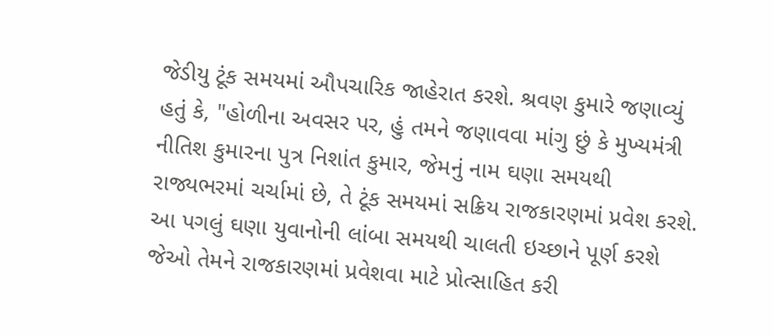જેડીયુ ટૂંક સમયમાં ઔપચારિક જાહેરાત કરશે. શ્રવણ કુમારે જણાવ્યું હતું કે, "હોળીના અવસર પર, હું તમને જણાવવા માંગુ છું કે મુખ્યમંત્રી નીતિશ કુમારના પુત્ર નિશાંત કુમાર, જેમનું નામ ઘણા સમયથી રાજ્યભરમાં ચર્ચામાં છે, તે ટૂંક સમયમાં સક્રિય રાજકારણમાં પ્રવેશ કરશે. આ પગલું ઘણા યુવાનોની લાંબા સમયથી ચાલતી ઇચ્છાને પૂર્ણ કરશે જેઓ તેમને રાજકારણમાં પ્રવેશવા માટે પ્રોત્સાહિત કરી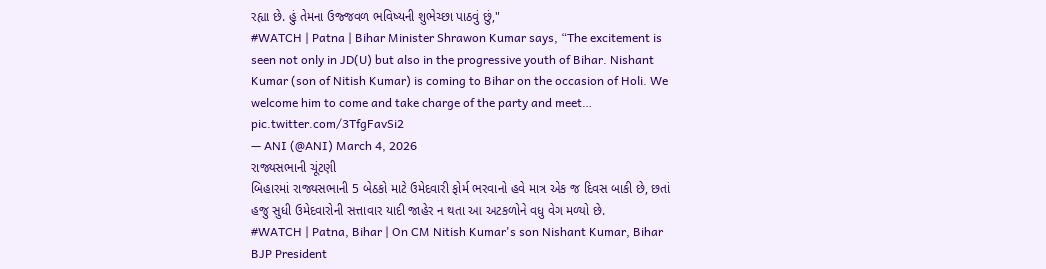રહ્યા છે. હું તેમના ઉજ્જવળ ભવિષ્યની શુભેચ્છા પાઠવું છું,"
#WATCH | Patna | Bihar Minister Shrawon Kumar says, “The excitement is seen not only in JD(U) but also in the progressive youth of Bihar. Nishant Kumar (son of Nitish Kumar) is coming to Bihar on the occasion of Holi. We welcome him to come and take charge of the party and meet… pic.twitter.com/3TfgFavSi2
— ANI (@ANI) March 4, 2026
રાજ્યસભાની ચૂંટણી
બિહારમાં રાજ્યસભાની 5 બેઠકો માટે ઉમેદવારી ફોર્મ ભરવાનો હવે માત્ર એક જ દિવસ બાકી છે, છતાં હજુ સુધી ઉમેદવારોની સત્તાવાર યાદી જાહેર ન થતા આ અટકળોને વધુ વેગ મળ્યો છે.
#WATCH | Patna, Bihar | On CM Nitish Kumar's son Nishant Kumar, Bihar BJP President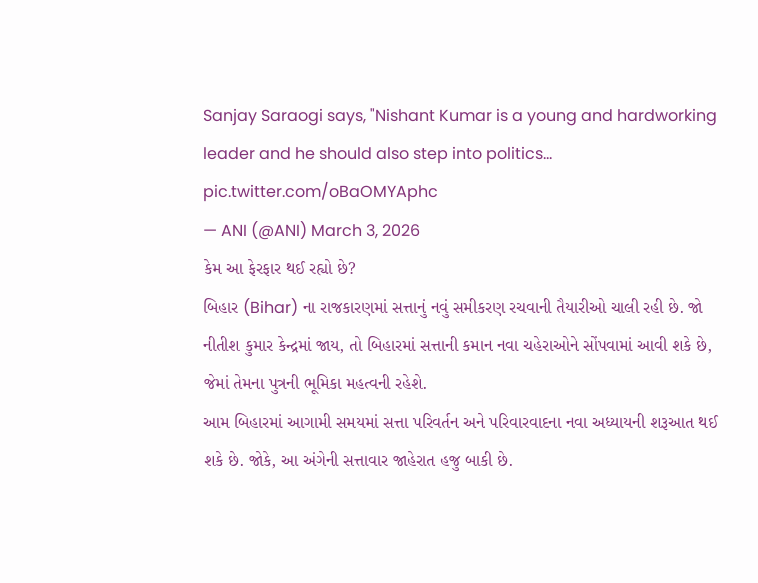Sanjay Saraogi says, "Nishant Kumar is a young and hardworking leader and he should also step into politics... pic.twitter.com/oBaOMYAphc
— ANI (@ANI) March 3, 2026
કેમ આ ફેરફાર થઈ રહ્યો છે?
બિહાર (Bihar) ના રાજકારણમાં સત્તાનું નવું સમીકરણ રચવાની તૈયારીઓ ચાલી રહી છે. જો નીતીશ કુમાર કેન્દ્રમાં જાય, તો બિહારમાં સત્તાની કમાન નવા ચહેરાઓને સોંપવામાં આવી શકે છે, જેમાં તેમના પુત્રની ભૂમિકા મહત્વની રહેશે.
આમ બિહારમાં આગામી સમયમાં સત્તા પરિવર્તન અને પરિવારવાદના નવા અધ્યાયની શરૂઆત થઈ શકે છે. જોકે, આ અંગેની સત્તાવાર જાહેરાત હજુ બાકી છે.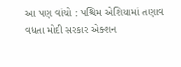આ પણ વાંચો : પશ્ચિમ એશિયામાં તણાવ વધતા મોદી સરકાર એક્શન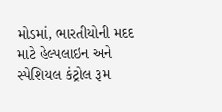મોડમાં, ભારતીયોની મદદ માટે હેલ્પલાઇન અને સ્પેશિયલ કંટ્રોલ રૂમ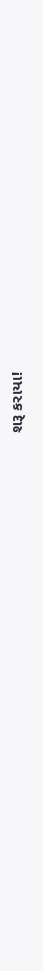શરૂ કરાયા!